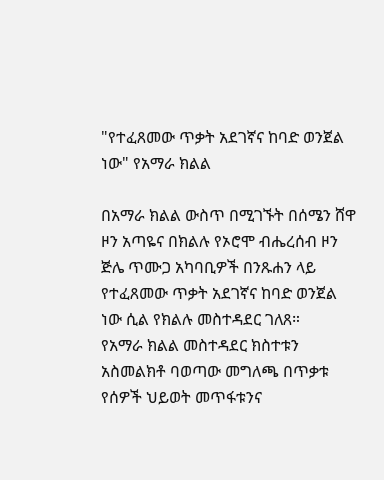"የተፈጸመው ጥቃት አደገኛና ከባድ ወንጀል ነው" የአማራ ክልል

በአማራ ክልል ውስጥ በሚገኙት በሰሜን ሸዋ ዞን አጣዬና በክልሉ የኦሮሞ ብሔረሰብ ዞን ጅሌ ጥሙጋ አካባቢዎች በንጹሐን ላይ የተፈጸመው ጥቃት አደገኛና ከባድ ወንጀል ነው ሲል የክልሉ መስተዳደር ገለጸ።
የአማራ ክልል መስተዳደር ክስተቱን አስመልክቶ ባወጣው መግለጫ በጥቃቱ የሰዎች ህይወት መጥፋቱንና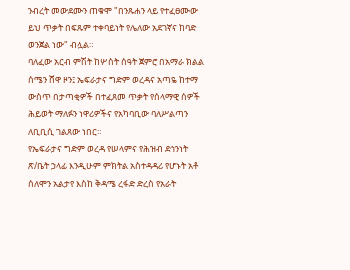ንብረት መውደሙን ጠቁሞ "በንጹሐን ላይ የተፈፀሙው ይህ ጥቃት በፍጹም ተቀባይነት የሌለው አደገኛና ከባድ ወንጀል ነው" ብሏል።
ባለፈው አርብ ምሽት ከሦስት ሰዓት ጀምሮ በአማራ ክልል ሰሜን ሸዋ ዞን፤ ኤፍራታና ግድም ወረዳና አጣዬ ከተማ ውስጥ በታጣቂዎች በተፈጸመ ጥቃት የሰላማዊ ሰዎች ሕይወት ማለፉን ነዋሪዎችና የአካባቢው ባለሥልጣን ለቢቢሲ ገልጸው ነበር።
የኤፍራታና ግድም ወረዳ የሠላምና የሕዝብ ደኅንነት ጽ/ቤት ኃላፊ እንዲሁም ምክትል አስተዳዳሪ የሆኑት አቶ ሰለሞን አልታየ እስከ ቅዳሜ ረፋድ ድረስ የአራት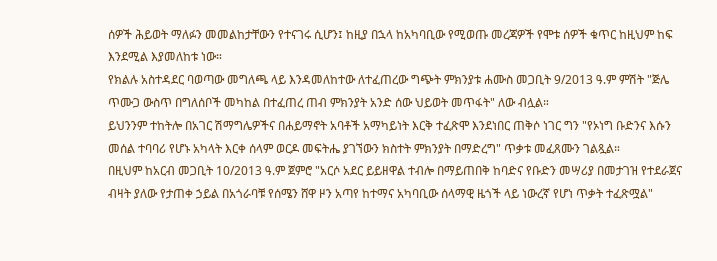ሰዎች ሕይወት ማለፉን መመልከታቸውን የተናገሩ ሲሆን፤ ከዚያ በኋላ ከአካባቢው የሚወጡ መረጃዎች የሞቱ ሰዎች ቁጥር ከዚህም ከፍ እንደሚል እያመለከቱ ነው።
የክልሉ አስተዳደር ባወጣው መግለጫ ላይ እንዳመለከተው ለተፈጠረው ግጭት ምክንያቱ ሐሙስ መጋቢት 9/2013 ዓ.ም ምሽት "ጅሌ ጥሙጋ ውስጥ በግለሰቦች መካከል በተፈጠረ ጠብ ምክንያት አንድ ሰው ህይወት መጥፋት" ለው ብሏል።
ይህንንም ተከትሎ በአገር ሽማግሌዎችና በሐይማኖት አባቶች አማካይነት እርቅ ተፈጽሞ እንደነበር ጠቅሶ ነገር ግን "የኦነግ ቡድንና እሱን መሰል ተባባሪ የሆኑ አካላት እርቀ ሰላም ወርዶ መፍትሔ ያገኘውን ክስተት ምክንያት በማድረግ" ጥቃቱ መፈጸሙን ገልጿል።
በዚህም ከአርብ መጋቢት 10/2013 ዓ.ም ጀምሮ "አርሶ አደር ይይዘዋል ተብሎ በማይጠበቅ ከባድና የቡድን መሣሪያ በመታገዝ የተደራጀና ብዛት ያለው የታጠቀ ኃይል በአጎራባቹ የሰሜን ሸዋ ዞን አጣየ ከተማና አካባቢው ሰላማዊ ዜጎች ላይ ነውረኛ የሆነ ጥቃት ተፈጽሟል"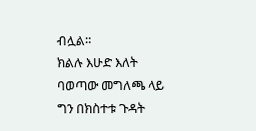ብሏል።
ክልሉ እሁድ እለት ባወጣው መግለጫ ላይ ግን በክስተቱ ጉዳት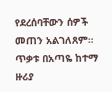የደረሰባቸውን ሰዎች መጠን አልገለጸም።
ጥቃቱ በአጣዬ ከተማ ዙሪያ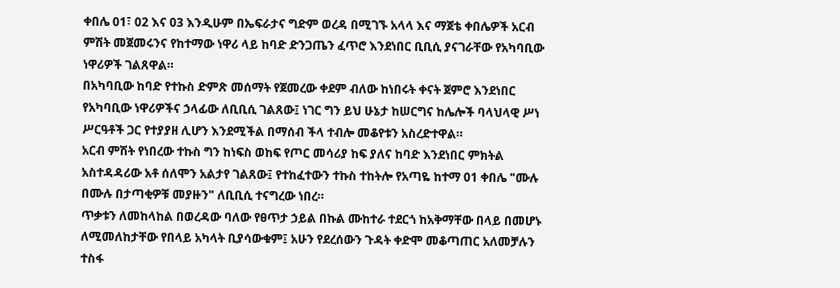ቀበሌ 01፣ 02 እና 03 እንዲሁም በኤፍራታና ግድም ወረዳ በሚገኙ አላላ እና ማጀቴ ቀበሌዎች አርብ ምሽት መጀመሩንና የከተማው ነዋሪ ላይ ከባድ ድንጋጤን ፈጥሮ እንደነበር ቢቢሲ ያናገራቸው የአካባቢው ነዋሪዎች ገልጸዋል።
በአካባቢው ከባድ የተኩስ ድምጽ መሰማት የጀመረው ቀደም ብለው ከነበሩት ቀናት ጀምሮ እንደነበር የአካባቢው ነዋሪዎችና ኃላፊው ለቢቢሲ ገልጸው፤ ነገር ግን ይህ ሁኔታ ከሠርግና ከሌሎች ባላህላዊ ሥነ ሥርዓቶች ጋር የተያያዘ ሊሆን እንደሚችል በማሰብ ችላ ተብሎ መቆየቱን አስረድተዋል።
አርብ ምሽት የነበረው ተኩስ ግን ከነፍስ ወከፍ የጦር መሳሪያ ከፍ ያለና ከባድ እንደነበር ምክትል አስተዳዳሪው አቶ ሰለሞን አልታየ ገልጸው፤ የተከፈተውን ተኩስ ተከትሎ የአጣዬ ከተማ 01 ቀበሌ "ሙሉ በሙሉ በታጣቂዎቹ መያዙን" ለቢቢሲ ተናግረው ነበረ።
ጥቃቱን ለመከላከል በወረዳው ባለው የፀጥታ ኃይል በኩል ሙከተራ ተደርጎ ከአቅማቸው በላይ በመሆኑ ለሚመለከታቸው የበላይ አካላት ቢያሳውቁም፤ አሁን የደረሰውን ጉዳት ቀድሞ መቆጣጠር አለመቻሉን ተስፋ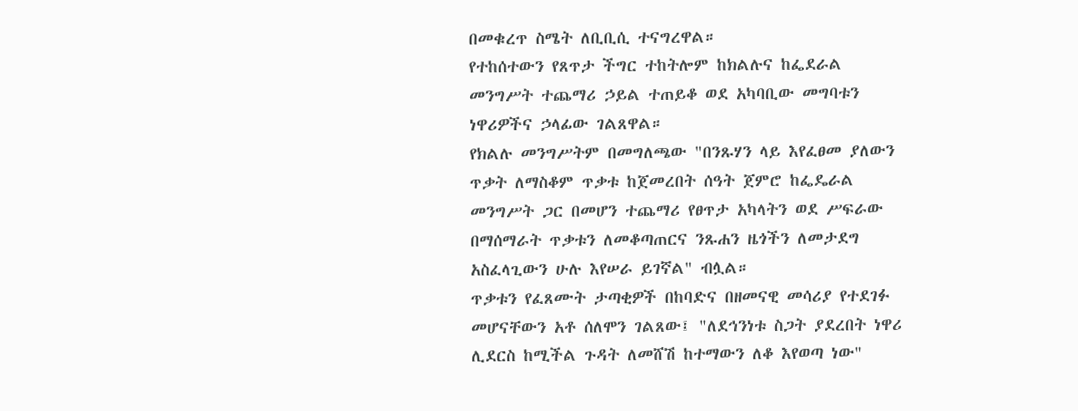በመቁረጥ ስሜት ለቢቢሲ ተናግረዋል።
የተከሰተውን የጸጥታ ችግር ተከትሎም ከክልሉና ከፌደራል መንግሥት ተጨማሪ ኃይል ተጠይቆ ወደ አካባቢው መግባቱን ነዋሪዎችና ኃላፊው ገልጸዋል።
የክልሉ መንግሥትም በመግለጫው "በንጹሃን ላይ እየፈፀመ ያለውን ጥቃት ለማስቆም ጥቃቱ ከጀመረበት ሰዓት ጀምሮ ከፌዴራል መንግሥት ጋር በመሆን ተጨማሪ የፀጥታ አካላትን ወደ ሥፍራው በማሰማራት ጥቃቱን ለመቆጣጠርና ንጹሐን ዜጎችን ለመታደግ አስፈላጊውን ሁሉ እየሠራ ይገኛል" ብሏል።
ጥቃቱን የፈጸሙት ታጣቂዎች በከባድና በዘመናዊ መሳሪያ የተደገፉ መሆናቸውን አቶ ሰለሞን ገልጸው፤ "ለደኅንነቱ ስጋት ያደረበት ነዋሪ ሊደርስ ከሚችል ጉዳት ለመሸሽ ከተማውን ለቆ እየወጣ ነው"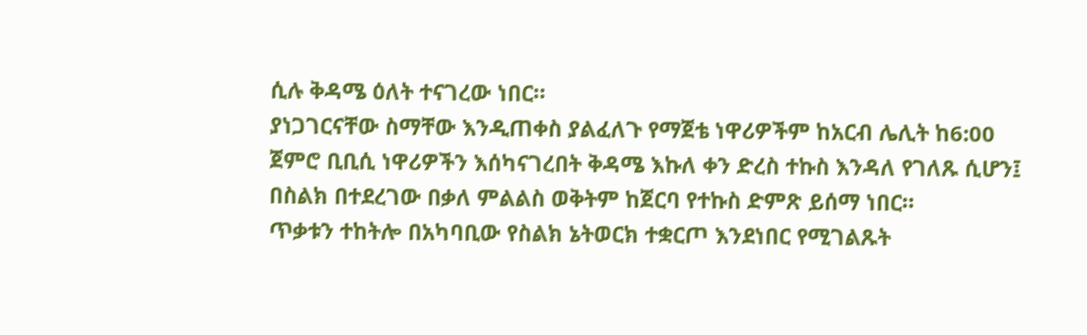ሲሉ ቅዳሜ ዕለት ተናገረው ነበር።
ያነጋገርናቸው ስማቸው እንዲጠቀስ ያልፈለጉ የማጀቴ ነዋሪዎችም ከአርብ ሌሊት ከ6:00 ጀምሮ ቢቢሲ ነዋሪዎችን እሰካናገረበት ቅዳሜ እኩለ ቀን ድረስ ተኩስ እንዳለ የገለጹ ሲሆን፤ በስልክ በተደረገው በቃለ ምልልስ ወቅትም ከጀርባ የተኩስ ድምጽ ይሰማ ነበር።
ጥቃቱን ተከትሎ በአካባቢው የስልክ ኔትወርክ ተቋርጦ እንደነበር የሚገልጹት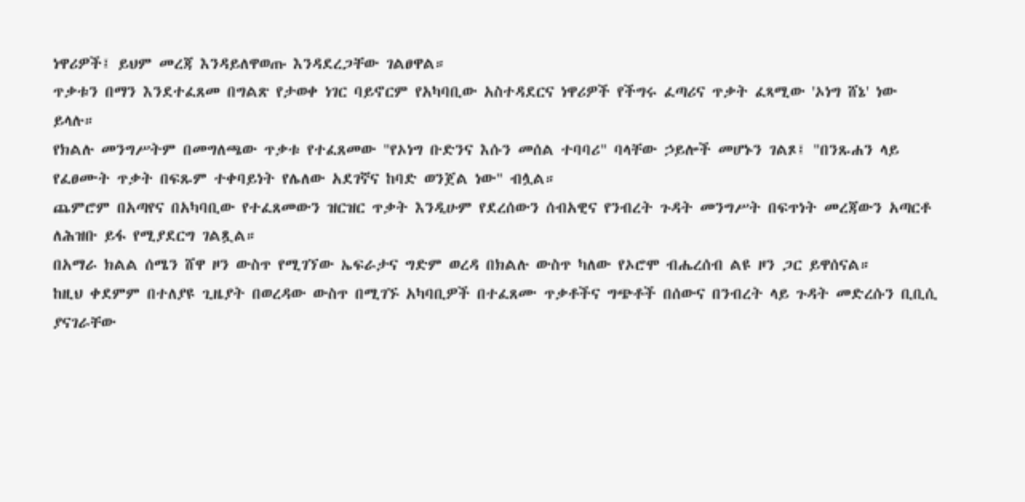ነዋሪዎች፤ ይህም መረጃ እንዳይለዋወጡ እንዳደረጋቸው ገልፀዋል።
ጥቃቱን በማን እንደተፈጸመ በግልጽ የታወቀ ነገር ባይኖርም የአካባቢው አስተዳደርና ነዋሪዎች የችግሩ ፈጣሪና ጥቃት ፈጻሚው 'ኦነግ ሸኔ' ነው ይላሉ።
የክልሉ መንግሥትም በመግለጫው ጥቃቱ የተፈጸመው "የኦነግ ቡድንና እሱን መሰል ተባባሪ" ባላቸው ኃይሎች መሆኑን ገልጾ፤ "በንጹሐን ላይ የፈፀሙት ጥቃት በፍጹም ተቀባይነት የሌለው አደገኛና ከባድ ወንጀል ነው" ብሏል።
ጨምሮም በአጣየና በአካባቢው የተፈጸመውን ዝርዝር ጥቃት እንዲሁም የደረሰውን ሰብአዊና የንብረት ጉዳት መንግሥት በፍጥነት መረጃውን አጣርቶ ለሕዝቡ ይፋ የሚያደርግ ገልጿል።
በአማራ ክልል ሰሜን ሸዋ ዞን ውስጥ የሚገኘው ኤፍራታና ግድም ወረዳ በክልሉ ውስጥ ካለው የኦሮሞ ብሔረሰብ ልዩ ዞን ጋር ይዋሰናል።
ከዚህ ቀደምም በተለያዩ ጊዜያት በወረዳው ውስጥ በሚገኙ አካባቢዎች በተፈጸሙ ጥቃቶችና ግጭቶች በሰውና በንብረት ላይ ጉዳት መድረሱን ቢቢሲ ያናገራቸው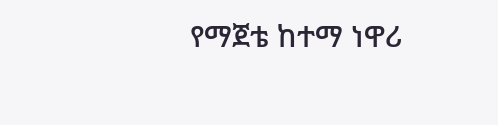የማጀቴ ከተማ ነዋሪ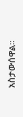አስታውሰዋል።